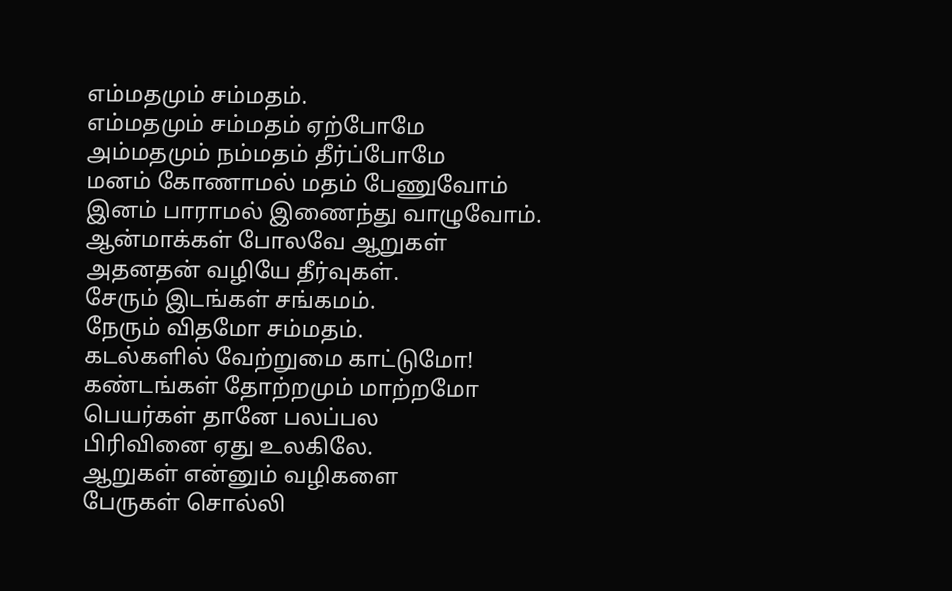எம்மதமும் சம்மதம்.
எம்மதமும் சம்மதம் ஏற்போமே
அம்மதமும் நம்மதம் தீர்ப்போமே
மனம் கோணாமல் மதம் பேணுவோம்
இனம் பாராமல் இணைந்து வாழுவோம்.
ஆன்மாக்கள் போலவே ஆறுகள்
அதனதன் வழியே தீர்வுகள்.
சேரும் இடங்கள் சங்கமம்.
நேரும் விதமோ சம்மதம்.
கடல்களில் வேற்றுமை காட்டுமோ!
கண்டங்கள் தோற்றமும் மாற்றமோ
பெயர்கள் தானே பலப்பல
பிரிவினை ஏது உலகிலே.
ஆறுகள் என்னும் வழிகளை
பேருகள் சொல்லி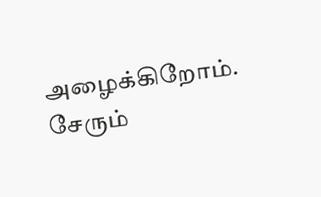அழைக்கிறோம்.
சேரும்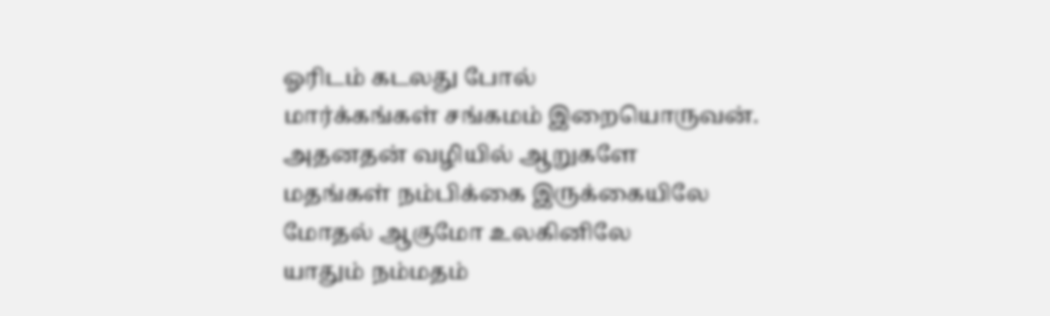ஓரிடம் கடலது போல்
மார்க்கங்கள் சங்கமம் இறையொருவன்.
அதனதன் வழியில் ஆறுகளே
மதங்கள் நம்பிக்கை இருக்கையிலே
மோதல் ஆகுமோ உலகினிலே
யாதும் நம்மதம்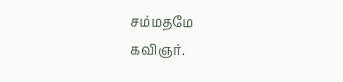சம்மதமே
கவிஞர்.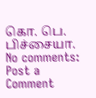கொ. பெ. பிச்சையா.
No comments:
Post a Comment